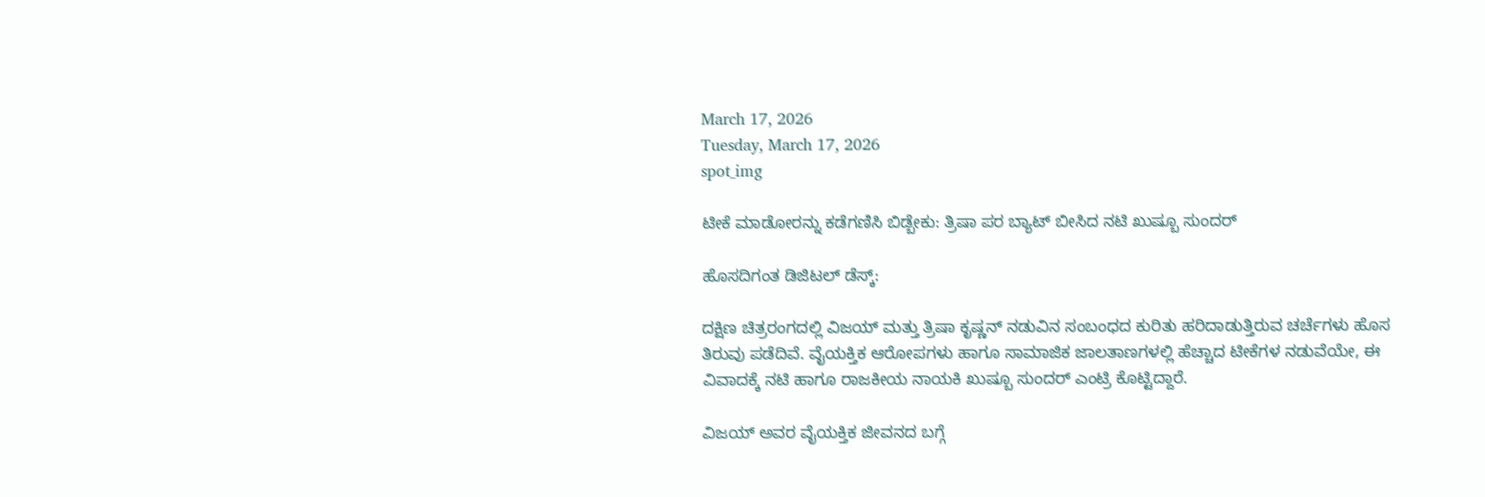March 17, 2026
Tuesday, March 17, 2026
spot_img

ಟೀಕೆ ಮಾಡೋರನ್ನು ಕಡೆಗಣಿಸಿ ಬಿಡ್ಬೇಕು: ತ್ರಿಷಾ ಪರ ಬ್ಯಾಟ್ ಬೀಸಿದ ನಟಿ ಖುಷ್ಬೂ ಸುಂದರ್

ಹೊಸದಿಗಂತ ಡಿಜಿಟಲ್ ಡೆಸ್ಕ್:

ದಕ್ಷಿಣ ಚಿತ್ರರಂಗದಲ್ಲಿ ವಿಜಯ್ ಮತ್ತು ತ್ರಿಷಾ ಕೃಷ್ಣನ್ ನಡುವಿನ ಸಂಬಂಧದ ಕುರಿತು ಹರಿದಾಡುತ್ತಿರುವ ಚರ್ಚೆಗಳು ಹೊಸ ತಿರುವು ಪಡೆದಿವೆ. ವೈಯಕ್ತಿಕ ಆರೋಪಗಳು ಹಾಗೂ ಸಾಮಾಜಿಕ ಜಾಲತಾಣಗಳಲ್ಲಿ ಹೆಚ್ಚಾದ ಟೀಕೆಗಳ ನಡುವೆಯೇ, ಈ ವಿವಾದಕ್ಕೆ ನಟಿ ಹಾಗೂ ರಾಜಕೀಯ ನಾಯಕಿ ಖುಷ್ಬೂ ಸುಂದರ್ ಎಂಟ್ರಿ ಕೊಟ್ಟಿದ್ದಾರೆ.

ವಿಜಯ್ ಅವರ ವೈಯಕ್ತಿಕ ಜೀವನದ ಬಗ್ಗೆ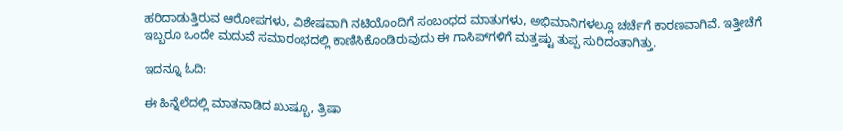ಹರಿದಾಡುತ್ತಿರುವ ಆರೋಪಗಳು, ವಿಶೇಷವಾಗಿ ನಟಿಯೊಂದಿಗೆ ಸಂಬಂಧದ ಮಾತುಗಳು, ಅಭಿಮಾನಿಗಳಲ್ಲೂ ಚರ್ಚೆಗೆ ಕಾರಣವಾಗಿವೆ. ಇತ್ತೀಚೆಗೆ ಇಬ್ಬರೂ ಒಂದೇ ಮದುವೆ ಸಮಾರಂಭದಲ್ಲಿ ಕಾಣಿಸಿಕೊಂಡಿರುವುದು ಈ ಗಾಸಿಪ್‌ಗಳಿಗೆ ಮತ್ತಷ್ಟು ತುಪ್ಪ ಸುರಿದಂತಾಗಿತ್ತು.

ಇದನ್ನೂ ಓದಿ:

ಈ ಹಿನ್ನೆಲೆದಲ್ಲಿ ಮಾತನಾಡಿದ ಖುಷ್ಬೂ, ತ್ರಿಷಾ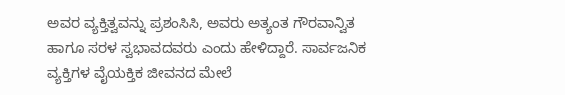ಅವರ ವ್ಯಕ್ತಿತ್ವವನ್ನು ಪ್ರಶಂಸಿಸಿ, ಅವರು ಅತ್ಯಂತ ಗೌರವಾನ್ವಿತ ಹಾಗೂ ಸರಳ ಸ್ವಭಾವದವರು ಎಂದು ಹೇಳಿದ್ದಾರೆ. ಸಾರ್ವಜನಿಕ ವ್ಯಕ್ತಿಗಳ ವೈಯಕ್ತಿಕ ಜೀವನದ ಮೇಲೆ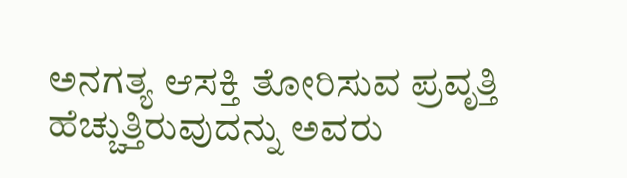ಅನಗತ್ಯ ಆಸಕ್ತಿ ತೋರಿಸುವ ಪ್ರವೃತ್ತಿ ಹೆಚ್ಚುತ್ತಿರುವುದನ್ನು ಅವರು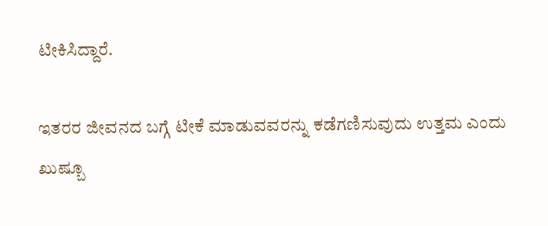ಟೀಕಿಸಿದ್ದಾರೆ.

ಇತರರ ಜೀವನದ ಬಗ್ಗೆ ಟೀಕೆ ಮಾಡುವವರನ್ನು ಕಡೆಗಣಿಸುವುದು ಉತ್ತಮ ಎಂದು ಖುಷ್ಬೂ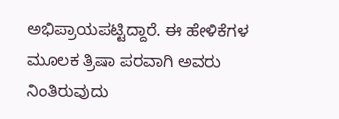ಅಭಿಪ್ರಾಯಪಟ್ಟಿದ್ದಾರೆ. ಈ ಹೇಳಿಕೆಗಳ ಮೂಲಕ ತ್ರಿಷಾ ಪರವಾಗಿ ಅವರು ನಿಂತಿರುವುದು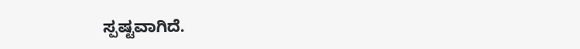ಸ್ಪಷ್ಟವಾಗಿದೆ.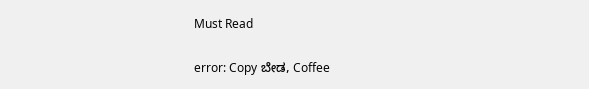Must Read

error: Copy ಬೇಡ, Coffee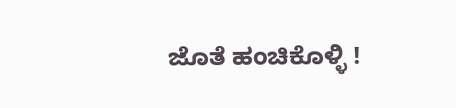ಜೊತೆ ಹಂಚಿಕೊಳ್ಳಿ !